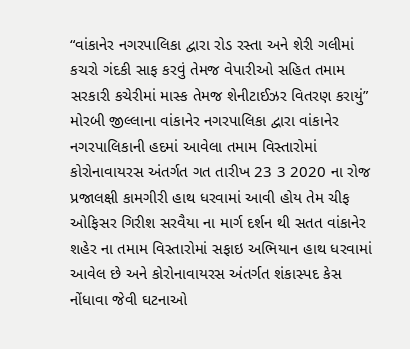“વાંકાનેર નગરપાલિકા દ્વારા રોડ રસ્તા અને શેરી ગલીમાં કચરો ગંદકી સાફ કરવું તેમજ વેપારીઓ સહિત તમામ સરકારી કચેરીમાં માસ્ક તેમજ શેનીટાઈઝર વિતરણ કરાયું” મોરબી જીલ્લાના વાંકાનેર નગરપાલિકા દ્વારા વાંકાનેર નગરપાલિકાની હદમાં આવેલા તમામ વિસ્તારોમાં કોરોનાવાયરસ અંતર્ગત ગત તારીખ 23 3 2020 ના રોજ પ્રજાલક્ષી કામગીરી હાથ ધરવામાં આવી હોય તેમ ચીફ ઓફિસર ગિરીશ સરવૈયા ના માર્ગ દર્શન થી સતત વાંકાનેર શહેર ના તમામ વિસ્તારોમાં સફાઇ અભિયાન હાથ ધરવામાં આવેલ છે અને કોરોનાવાયરસ અંતર્ગત શંકાસ્પદ કેસ નોંધાવા જેવી ઘટનાઓ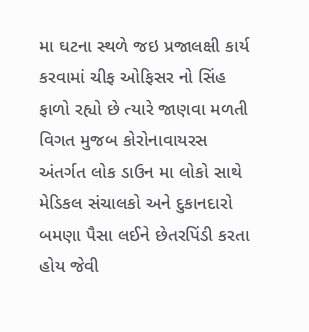મા ઘટના સ્થળે જઇ પ્રજાલક્ષી કાર્ય કરવામાં ચીફ ઓફિસર નો સિંહ ફાળો રહ્યો છે ત્યારે જાણવા મળતી વિગત મુજબ કોરોનાવાયરસ અંતર્ગત લોક ડાઉન મા લોકો સાથે મેડિકલ સંચાલકો અને દુકાનદારો બમણા પૈસા લઈને છેતરપિંડી કરતા હોય જેવી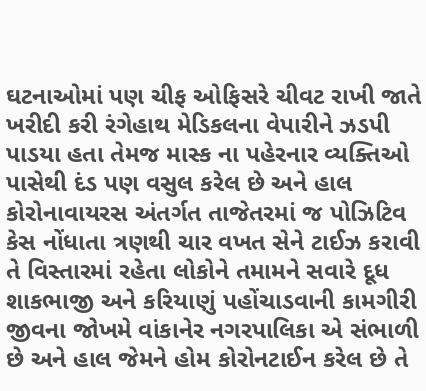ઘટનાઓમાં પણ ચીફ ઓફિસરે ચીવટ રાખી જાતે ખરીદી કરી રંગેહાથ મેડિકલના વેપારીને ઝડપી પાડયા હતા તેમજ માસ્ક ના પહેરનાર વ્યક્તિઓ પાસેથી દંડ પણ વસુલ કરેલ છે અને હાલ કોરોનાવાયરસ અંતર્ગત તાજેતરમાં જ પોઝિટિવ કેસ નોંધાતા ત્રણથી ચાર વખત સેને ટાઈઝ કરાવી તે વિસ્તારમાં રહેતા લોકોને તમામને સવારે દૂધ શાકભાજી અને કરિયાણું પહોંચાડવાની કામગીરી જીવના જોખમે વાંકાનેર નગરપાલિકા એ સંભાળી છે અને હાલ જેમને હોમ કોરોનટાઈન કરેલ છે તે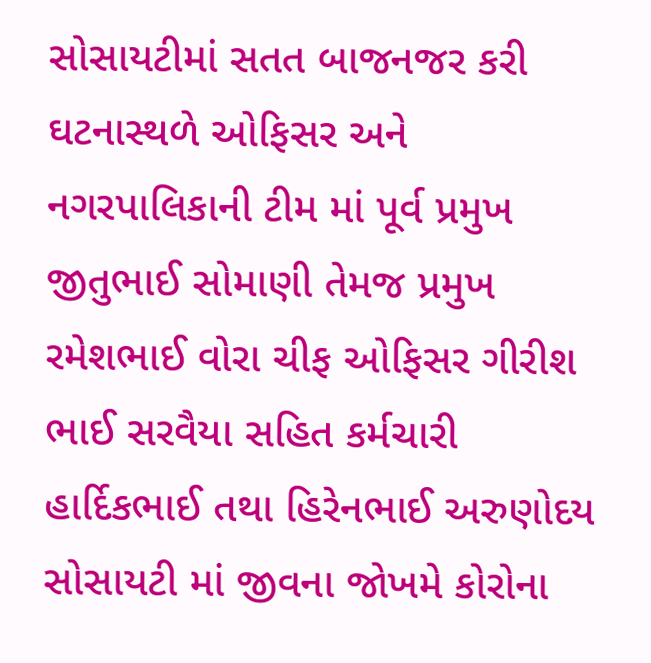સોસાયટીમાં સતત બાજનજર કરી ઘટનાસ્થળે ઓફિસર અને નગરપાલિકાની ટીમ માં પૂર્વ પ્રમુખ જીતુભાઈ સોમાણી તેમજ પ્રમુખ રમેશભાઈ વોરા ચીફ ઓફિસર ગીરીશ ભાઈ સરવૈયા સહિત કર્મચારી હાર્દિકભાઈ તથા હિરેનભાઈ અરુણોદય સોસાયટી માં જીવના જોખમે કોરોના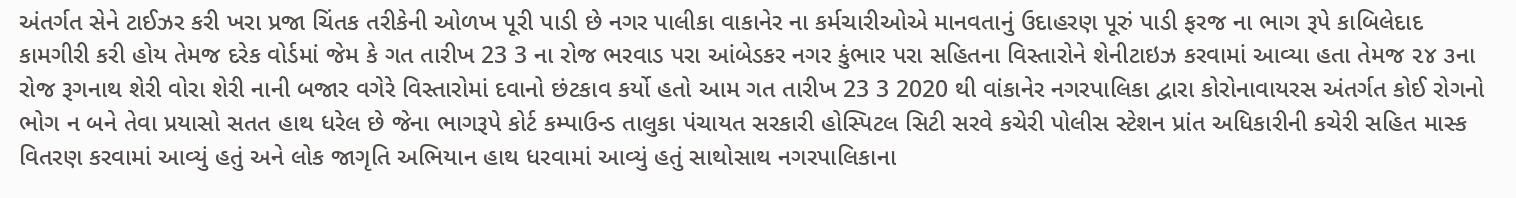અંતર્ગત સેને ટાઈઝર કરી ખરા પ્રજા ચિંતક તરીકેની ઓળખ પૂરી પાડી છે નગર પાલીકા વાકાનેર ના કર્મચારીઓએ માનવતાનું ઉદાહરણ પૂરું પાડી ફરજ ના ભાગ રૂપે કાબિલેદાદ કામગીરી કરી હોય તેમજ દરેક વોર્ડમાં જેમ કે ગત તારીખ 23 3 ના રોજ ભરવાડ પરા આંબેડકર નગર કુંભાર પરા સહિતના વિસ્તારોને શેનીટાઇઝ કરવામાં આવ્યા હતા તેમજ ૨૪ ૩ના રોજ રૂગનાથ શેરી વોરા શેરી નાની બજાર વગેરે વિસ્તારોમાં દવાનો છંટકાવ કર્યો હતો આમ ગત તારીખ 23 3 2020 થી વાંકાનેર નગરપાલિકા દ્વારા કોરોનાવાયરસ અંતર્ગત કોઈ રોગનો ભોગ ન બને તેવા પ્રયાસો સતત હાથ ધરેલ છે જેના ભાગરૂપે કોર્ટ કમ્પાઉન્ડ તાલુકા પંચાયત સરકારી હોસ્પિટલ સિટી સરવે કચેરી પોલીસ સ્ટેશન પ્રાંત અધિકારીની કચેરી સહિત માસ્ક વિતરણ કરવામાં આવ્યું હતું અને લોક જાગૃતિ અભિયાન હાથ ધરવામાં આવ્યું હતું સાથોસાથ નગરપાલિકાના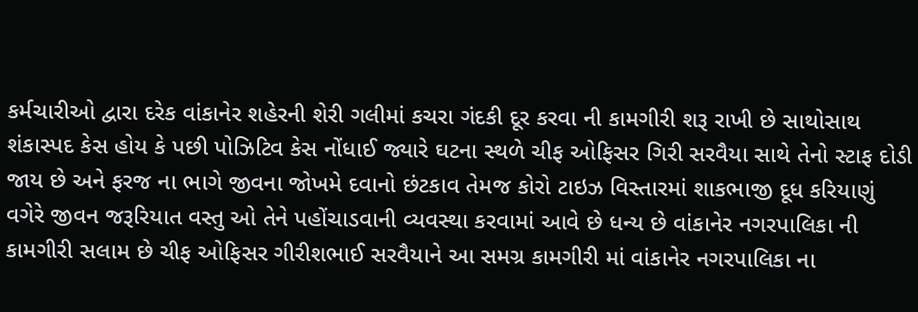કર્મચારીઓ દ્વારા દરેક વાંકાનેર શહેરની શેરી ગલીમાં કચરા ગંદકી દૂર કરવા ની કામગીરી શરૂ રાખી છે સાથોસાથ શંકાસ્પદ કેસ હોય કે પછી પોઝિટિવ કેસ નોંધાઈ જ્યારે ઘટના સ્થળે ચીફ ઓફિસર ગિરી સરવૈયા સાથે તેનો સ્ટાફ દોડી જાય છે અને ફરજ ના ભાગે જીવના જોખમે દવાનો છંટકાવ તેમજ કોરો ટાઇઝ વિસ્તારમાં શાકભાજી દૂધ કરિયાણું વગેરે જીવન જરૂરિયાત વસ્તુ ઓ તેને પહોંચાડવાની વ્યવસ્થા કરવામાં આવે છે ધન્ય છે વાંકાનેર નગરપાલિકા ની કામગીરી સલામ છે ચીફ ઓફિસર ગીરીશભાઈ સરવૈયાને આ સમગ્ર કામગીરી માં વાંકાનેર નગરપાલિકા ના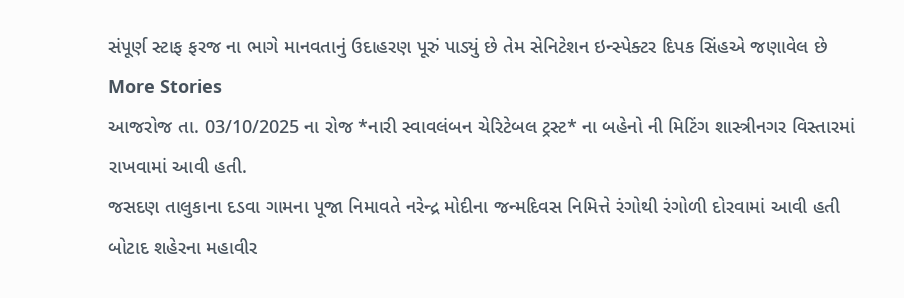સંપૂર્ણ સ્ટાફ ફરજ ના ભાગે માનવતાનું ઉદાહરણ પૂરું પાડ્યું છે તેમ સેનિટેશન ઇન્સ્પેક્ટર દિપક સિંહએ જણાવેલ છે
More Stories
આજરોજ તા. 03/10/2025 ના રોજ *નારી સ્વાવલંબન ચેરિટેબલ ટ્રસ્ટ* ના બહેનો ની મિટિંગ શાસ્ત્રીનગર વિસ્તારમાં રાખવામાં આવી હતી.
જસદણ તાલુકાના દડવા ગામના પૂજા નિમાવતે નરેન્દ્ર મોદીના જન્મદિવસ નિમિત્તે રંગોથી રંગોળી દોરવામાં આવી હતી
બોટાદ શહેરના મહાવીર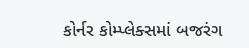કોર્નર કોમ્પ્લેક્સમાં બજરંગ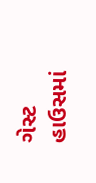ગેસ્ટ હાઉસમાં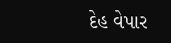દેહ વેપાર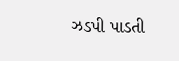ઝડપી પાડતી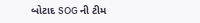બોટાદ SOG ની ટીમ